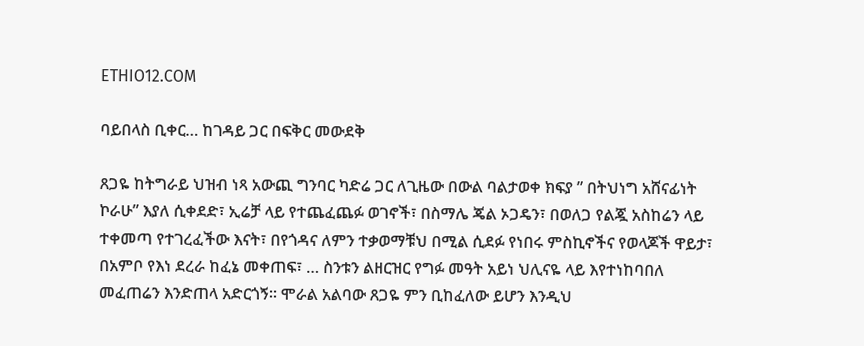ETHIO12.COM

ባይበላስ ቢቀር… ከገዳይ ጋር በፍቅር መውደቅ

ጸጋዬ ከትግራይ ህዝብ ነጻ አውጪ ግንባር ካድሬ ጋር ለጊዜው በውል ባልታወቀ ክፍያ ” በትህነግ አሸናፊነት ኮራሁ” እያለ ሲቀደድ፣ ኢሬቻ ላይ የተጨፈጨፉ ወገኖች፣ በስማሌ ጄል ኦጋዴን፣ በወለጋ የልጇ አስከሬን ላይ ተቀመጣ የተገረፈችው እናት፣ በየጎዳና ለምን ተቃወማቹህ በሚል ሲደፉ የነበሩ ምስኪኖችና የወላጆች ዋይታ፣ በአምቦ የእነ ደረራ ከፈኔ መቀጠፍ፣ … ስንቱን ልዘርዝር የግፉ መዓት አይነ ህሊናዬ ላይ እየተነከባበለ መፈጠሬን እንድጠላ አድርጎኝ። ሞራል አልባው ጸጋዬ ምን ቢከፈለው ይሆን እንዲህ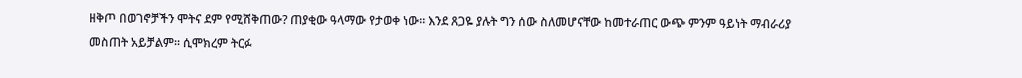ዘቅጦ በወገኖቻችን ሞትና ደም የሚሸቅጠው? ጠያቂው ዓላማው የታወቀ ነው። እንደ ጸጋዬ ያሉት ግን ሰው ስለመሆናቸው ከመተራጠር ውጭ ምንም ዓይነት ማብራሪያ መስጠት አይቻልም። ሲሞክረም ትርፉ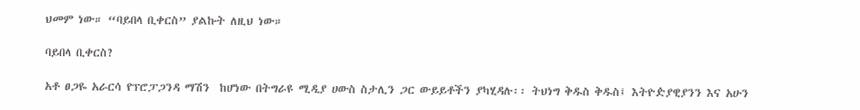ህመም ነው። “ባይበላ ቢቀርስ” ያልኩት ለዚህ ነው።

ባይበላ ቢቀርስ?

አቶ ፀጋዬ አራርሳ የፕሮፓጋንዳ ማሽን  ከሆነው በትግራዩ ሚዲያ ሀውስ ስታሊን ጋር ውይይቶችን ያካሂዳሉ፡፡ ትህነግ ቅዱስ ቅዱስ፤ እትዮዽያዊያንን እና አሁን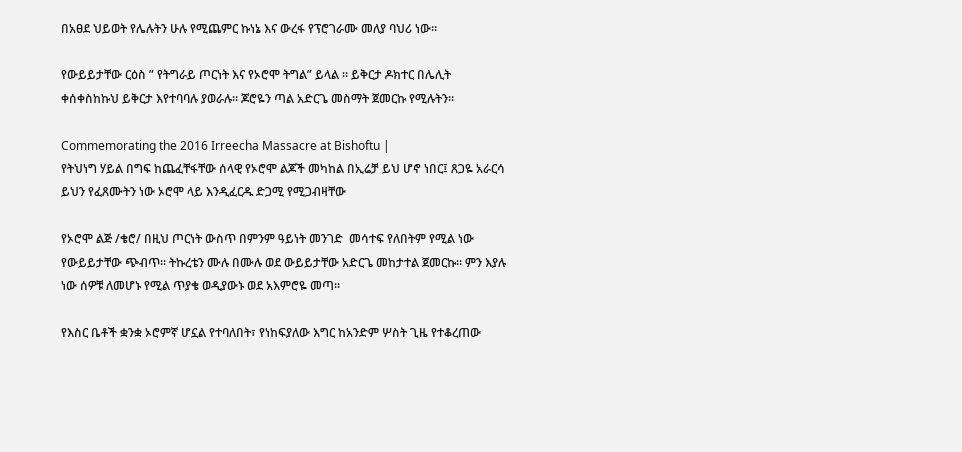በአፀደ ህይወት የሌሉትን ሁሉ የሚጨምር ኩነኔ እና ውረፋ የፕሮገራሙ መለያ ባህሪ ነው፡፡

የውይይታቸው ርዕስ ” የትግራይ ጦርነት እና የኦሮሞ ትግል” ይላል ፡፡ ይቅርታ ዶክተር በሌሊት ቀሰቀስከኩህ ይቅርታ እየተባባሉ ያወራሉ፡፡ ጆሮዬን ጣል አድርጌ መስማት ጀመርኩ የሚሉትን፡፡

Commemorating the 2016 Irreecha Massacre at Bishoftu |
የትህነግ ሃይል በግፍ ከጨፈቸፋቸው ሰላዊ የኦሮሞ ልጆች መካከል በኢሬቻ ይህ ሆኖ ነበር፤ ጸጋዬ አራርሳ ይህን የፈጸሙትን ነው ኦሮሞ ላይ እንዲፈርዱ ድጋሚ የሚጋብዛቸው

የኦሮሞ ልጅ /ቄሮ/ በዚህ ጦርነት ውስጥ በምንም ዓይነት መንገድ  መሳተፍ የለበትም የሚል ነው የውይይታቸው ጭብጥ፡፡ ትኩረቴን ሙሉ በሙሉ ወደ ውይይታቸው አድርጌ መከታተል ጀመርኩ፡፡ ምን እያሉ ነው ሰዎቹ ለመሆኑ የሚል ጥያቄ ወዲያውኑ ወደ አእምሮዬ መጣ፡፡

የእስር ቤቶች ቋንቋ ኦሮምኛ ሆኗል የተባለበት፣ የነከፍያለው እግር ከአንድም ሦስት ጊዜ የተቆረጠው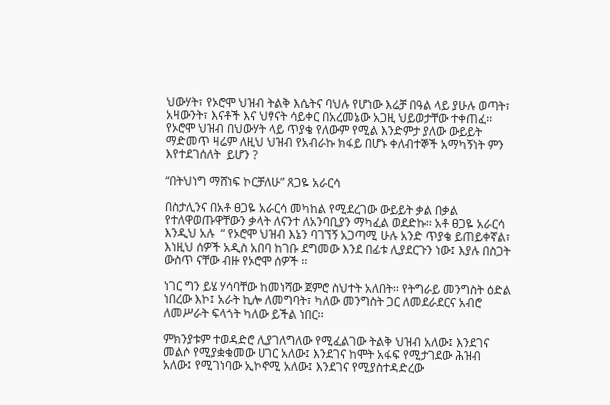ህውሃት፣ የኦሮሞ ህዝብ ትልቅ እሴትና ባህሉ የሆነው እሬቻ በዓል ላይ ያሁሉ ወጣት፣ አዛውንት፣ እናቶች እና ህፃናት ሳይቀር በአረመኔው አጋዚ ህይወታቸው ተቀጠፈ፡፡ የኦሮሞ ህዝብ በህውሃት ላይ ጥያቄ የለውም የሚል እንድምታ ያለው ውይይት ማድመጥ ዛሬም ለዚህ ህዝብ የአብራኩ ክፋይ በሆኑ ቀለብተኞች አማካኝነት ምን እየተደገሰለት  ይሆን ?

“በትህነግ ማሸነፍ ኮርቻለሁ” ጸጋዬ አራርሳ

በስታሊንና በአቶ ፀጋዬ አራርሳ መካከል የሚደረገው ውይይት ቃል በቃል የተለዋወጡዋቸውን ቃላት ለናንተ ለአንባቢያን ማካፈል ወደድኩ፡፡ አቶ ፀጋዬ አራርሳ እንዲህ አሉ  “ የኦሮሞ ህዝብ እኔን ባገኘኝ አጋጣሚ ሁሉ አንድ ጥያቄ ይጠይቀኛል፣ እነዚህ ሰዎች አዲስ አበባ ከገቡ ደግመው እንደ በፊቱ ሊያደርጉን ነው፤ እያሉ በስጋት ውስጥ ናቸው ብዙ የኦሮሞ ሰዎች ፡፡

ነገር ግን ይሄ ሃሳባቸው ከመነሻው ጀምሮ ስህተት አለበት፡፡ የትግራይ መንግስት ዕድል ነበረው እኮ፤ አራት ኪሎ ለመግባት፣ ካለው መንግስት ጋር ለመደራደርና አብሮ ለመሥራት ፍላጎት ካለው ይችል ነበር፡፡

ምክንያቱም ተወዳድሮ ሊያገለግለው የሚፈልገው ትልቅ ህዝብ አለው፤ እንደገና መልሶ የሚያቋቁመው ሀገር አለው፤ እንደገና ከሞት አፋፍ የሚታገደው ሕዝብ አለው፤ የሚገነባው ኢኮኖሚ አለው፤ እንደገና የሚያስተዳድረው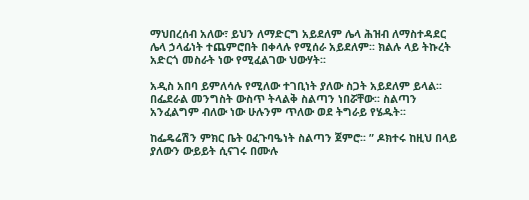ማህበረሰብ አለው፣ ይህን ለማድርግ አይደለም ሌላ ሕዝብ ለማስተዳደር  ሌላ ኃላፊነት ተጨምሮበት በቀላሉ የሚሰራ አይደለም፡፡ ክልሉ ላይ ትኩረት አድርጎ መስራት ነው የሚፈልገው ህውሃት፡፡

አዲስ አበባ ይምለሳሉ የሚለው ተገቢነት ያለው ስጋት አይደለም ይላል፡፡ በፌደራል መንግስት ውስጥ ትላልቅ ስልጣን ነበሯቸው፡፡ ስልጣን አንፈልግም ብለው ነው ሁሉንም ጥለው ወደ ትግራይ የሄዱት፡፡

ከፌዴሬሽን ምክር ቤት ዐፈጉባዔነት ስልጣን ጀምሮ፡፡ ” ዶክተሩ ከዚህ በላይ ያለውን ውይይት ሲናገሩ በሙሉ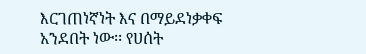እርገጠነኛነት እና በማይደነቃቀፍ አንደበት ነው፡፡ የሀሰት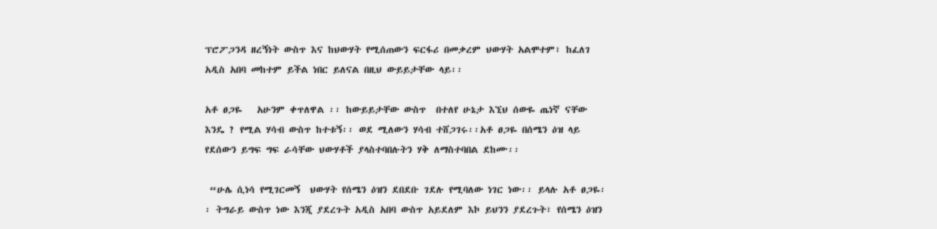ፕሮፖጋንዳ ዘረኝነት ውስጥ እና ከህውሃት የሚሰጠውን ፍርፋሪ በመቃረም ህውሃት አልሞተም፣ ከፈለገ አዲስ አበባ መከተም ይችል ነበር ይለናል በዚህ ውይይታቸው ላይ፡፡

አቶ ፀጋዬ   አሁንም ቀጥለዋል ፡፡ ከውይይታቸው ውስጥ  በተለየ ሁኔታ እኚህ ሰውዬ ጤነኛ ናቸው እንዴ ? የሚል ሃሳብ ውስጥ ከተቱኝ፡፡ ወደ ሚለውን ሃሳብ ተሸጋገሩ፡፡አቶ ፀጋዬ በሰሜን ዕዝ ላይ የደሰውን ይግፍ ግፍ ራሳቸው ህውሃቶች ያላስተባበሉትን ሃቅ ለማስተባበል ደከሙ፡፡

 “ሁሌ ሲነሳ የሚገርመኝ  ህውሃት የሰሜን ዕዝን ደበደቡ ገደሉ የሚባለው ነገር ነው፡፡ ይላሉ አቶ ፀጋዬ፡፡ ትግራይ ውስጥ ነው እንጂ ያደረጉት አዲስ አበባ ውስጥ አይደለም እኮ ይህንን ያደረጉት፣ የሰሜን ዕዝን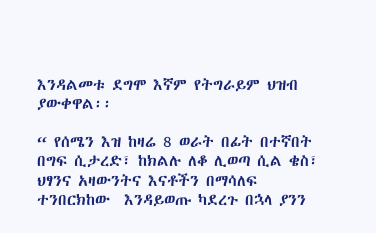እንዳልመቱ ደግሞ እኛም የትግራይም ህዝብ ያውቀዋል፡፡

“ የሰሜን እዝ ከዛሬ 8 ወራት በፊት በተኛበት በግፍ ሲታረድ፣ ከክልሉ ለቆ ሊወጣ ሲል ቄስ፣ ህፃንና አዛውንትና እናቶችን በማሳለፍ ተንበርክከው  እንዳይወጡ ካደረጉ በኋላ ያንን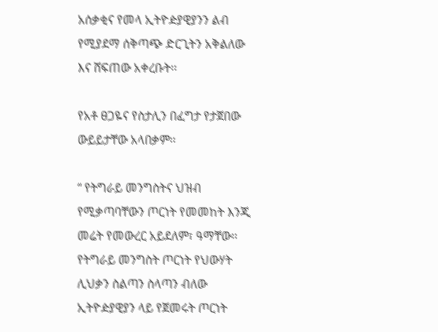አሰቃቂና የመላ ኢትዮዽያዊያንን ልብ የሚያደማ ሰቅጣጭ ድርጊትን አቅልለው እና ሸፍጠው አቀረቡት፡፡

የአቶ ፀጋዬና የስታሊን በፈግታ የታጀበው ውይይታቸው አላበቃም፡፡

“ የትግራይ መንግስትና ህዝብ የሚቃጣባቸውን ጦርነት የመመከት እንጂ መሬት የመውረር አይደለም፣ ዓማቸው፡፡ የትግራይ መንግስት ጦርነት የህውሃት ሊህቃን ስልጣን ስላጣን ብለው ኢትዮዽያዊያን ላይ የጀመሩት ጦርነት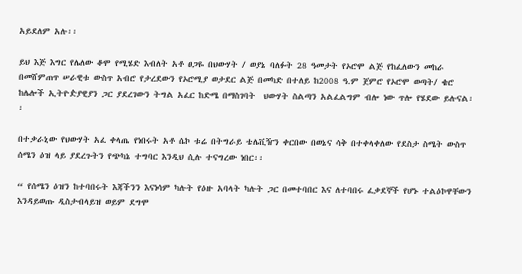አይደለም አሉ፡፡

ይህ እጅ እግር የሌለው ቆሞ የሚሄድ እብለት አቶ ፀጋዬ በህውሃት / ወያኔ ባለፉት 28 ዓመታት የኦሮሞ ልጅ የከፈለውን መከራ በመሸምጠጥ ሠራዊቱ ውስጥ አብሮ የታረደውን የኦሮሚያ ወታደር ልጅ በመካድ በተለይ ከ2008 ዓ.ም ጀምሮ የኦሮሞ ወጣት/ ቄሮ ከሌሎች ኢትዮዽያዊያን ጋር ያደረገውን ትግል አፈር ከድሜ በማስገባት  ህውሃት ስልጣን አልፈልግም ብሎ ነው ጥሎ የሄደው ይሉናል፡፡

በተቃራኒው የህውሃት አፈ ቀላጤ የነበሩት አቶ ሴኮ ቱሬ በትግራይ ቴሌቪዥን ቀርበው በወኔና ሳቅ በተቀላቀለው የደስታ ስሜት ውስጥ ሰሜን ዕዝ ላይ ያደረጉትን የጭካኔ ተግባር እንዲህ ሲሉ ተናግረው ነበር፡፡

“ የሰሜን ዕዝን ከተባበሩት እጃችንን እናነሳም ካሉት የዕዙ አባላት ካሉት ጋር በመተባበር እና ለተባበሩ ፈቃደኞች የሆኑ ተልዕኮዋቸውን እንዳይወጡ ዲስታብላይዝ ወይም ደግሞ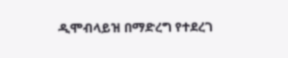ዲሞብላይዝ በማድረግ የተደረገ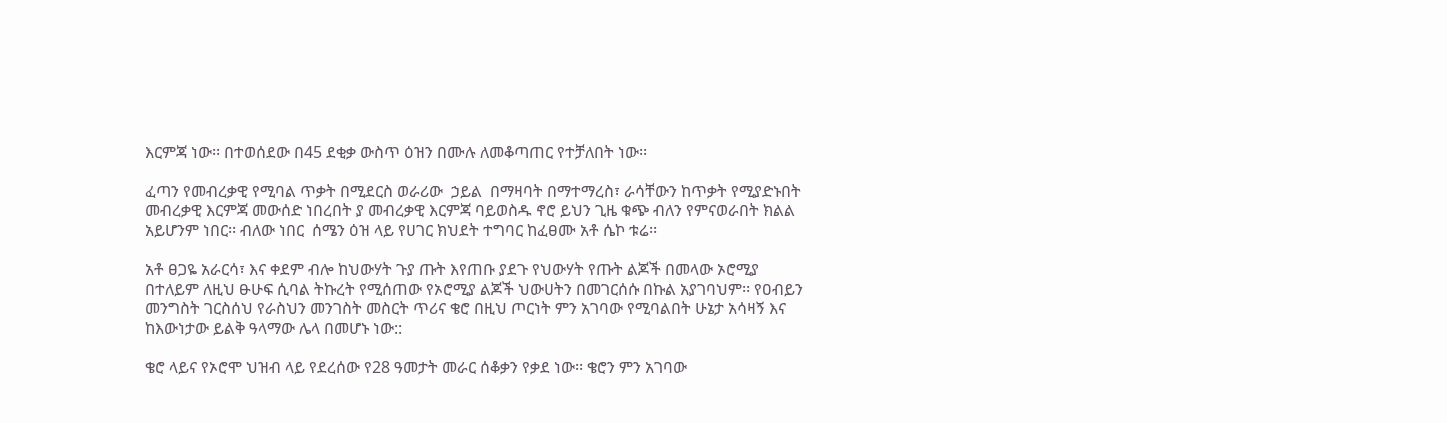እርምጃ ነው፡፡ በተወሰደው በ45 ደቂቃ ውስጥ ዕዝን በሙሉ ለመቆጣጠር የተቻለበት ነው፡፡

ፈጣን የመብረቃዊ የሚባል ጥቃት በሚደርስ ወራሪው  ኃይል  በማዛባት በማተማረስ፣ ራሳቸውን ከጥቃት የሚያድኑበት መብረቃዊ እርምጃ መውሰድ ነበረበት ያ መብረቃዊ እርምጃ ባይወስዱ ኖሮ ይህን ጊዜ ቁጭ ብለን የምናወራበት ክልል አይሆንም ነበር፡፡ ብለው ነበር  ሰሜን ዕዝ ላይ የሀገር ክህደት ተግባር ከፈፀሙ አቶ ሴኮ ቱሬ፡፡

አቶ ፀጋዬ አራርሳ፣ እና ቀደም ብሎ ከህውሃት ጉያ ጡት እየጠቡ ያደጉ የህውሃት የጡት ልጆች በመላው ኦሮሚያ በተለይም ለዚህ ፁሁፍ ሲባል ትኩረት የሚሰጠው የኦሮሚያ ልጆች ህውሀትን በመገርሰሱ በኩል አያገባህም፡፡ የዐብይን መንግስት ገርስሰህ የራስህን መንገስት መስርት ጥሪና ቄሮ በዚህ ጦርነት ምን አገባው የሚባልበት ሁኔታ አሳዛኝ እና ከእውነታው ይልቅ ዓላማው ሌላ በመሆኑ ነው::

ቄሮ ላይና የኦሮሞ ህዝብ ላይ የደረሰው የ28 ዓመታት መራር ሰቆቃን የቃደ ነው፡፡ ቄሮን ምን አገባው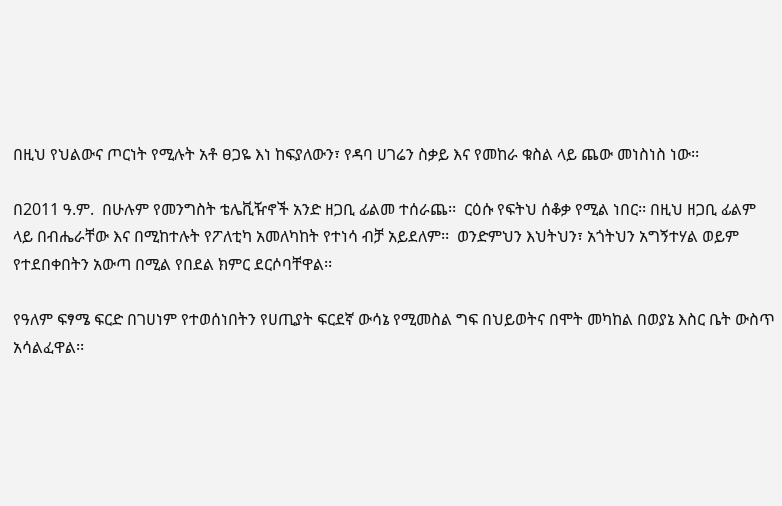በዚህ የህልውና ጦርነት የሚሉት አቶ ፀጋዬ እነ ከፍያለውን፣ የዳባ ሀገሬን ስቃይ እና የመከራ ቁስል ላይ ጨው መነስነስ ነው፡፡

በ2011 ዓ.ም.  በሁሉም የመንግስት ቴሌቪዥኖች አንድ ዘጋቢ ፊልመ ተሰራጨ፡፡  ርዕሱ የፍትህ ሰቆቃ የሚል ነበር፡፡ በዚህ ዘጋቢ ፊልም ላይ በብሔራቸው እና በሚከተሉት የፖለቲካ አመለካከት የተነሳ ብቻ አይደለም፡፡  ወንድምህን እህትህን፣ አጎትህን አግኝተሃል ወይም የተደበቀበትን አውጣ በሚል የበደል ክምር ደርሶባቸዋል፡፡

የዓለም ፍፃሜ ፍርድ በገሀነም የተወሰነበትን የሀጢያት ፍርደኛ ውሳኔ የሚመስል ግፍ በህይወትና በሞት መካከል በወያኔ እስር ቤት ውስጥ አሳልፈዋል፡፡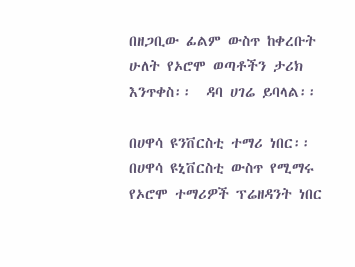በዘጋቢው ፊልም ውስጥ ከቀረቡት ሁለት የኦሮሞ ወጣቶችን ታሪክ እንጥቀስ፡፡  ዳባ ሀገሬ ይባላል፡፡

በሀዋሳ ዩንቨርስቲ ተማሪ ነበር፡፡  በሀዋሳ ዩኒቨርስቲ ውስጥ የሚማሩ የኦሮሞ ተማሪዎች ፕሬዘዳንት ነበር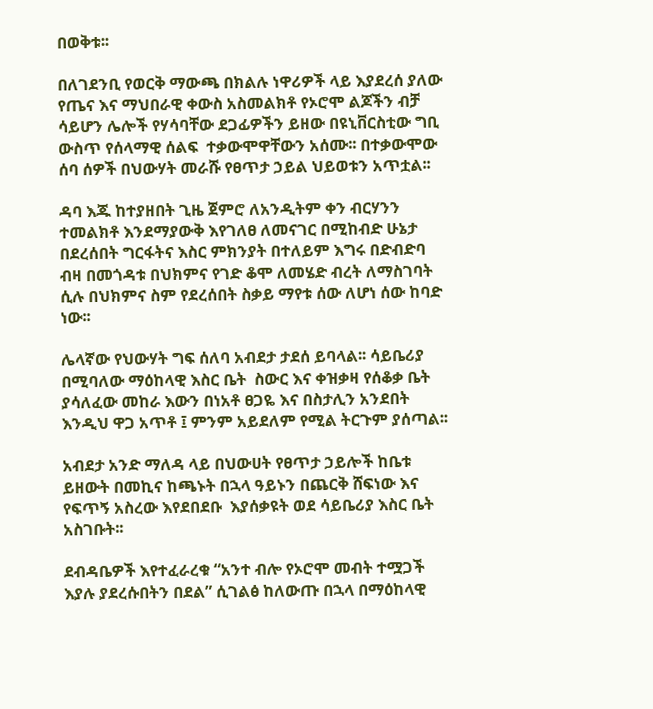በወቅቱ፡፡

በለገደንቢ የወርቅ ማውጫ በክልሉ ነዋሪዎች ላይ እያደረሰ ያለው የጤና እና ማህበራዊ ቀውስ አስመልክቶ የኦሮሞ ልጆችን ብቻ ሳይሆን ሌሎች የሃሳባቸው ደጋፊዎችን ይዘው በዩኒቨርስቲው ግቢ ውስጥ የሰላማዊ ሰልፍ  ተቃውሞዋቸውን አሰሙ፡፡ በተቃውሞው ሰባ ሰዎች በህውሃት መራሹ የፀጥታ ኃይል ህይወቱን አጥቷል፡፡

ዳባ እጁ ከተያዘበት ጊዜ ጀምሮ ለአንዲትም ቀን ብርሃንን ተመልክቶ እንደማያውቅ እየገለፀ ለመናገር በሚከብድ ሁኔታ በደረሰበት ግርፋትና እስር ምክንያት በተለይም እግሩ በድብድባ ብዛ በመጎዳቱ በህክምና የገድ ቆሞ ለመሄድ ብረት ለማስገባት ሲሉ በህክምና ስም የደረሰበት ስቃይ ማየቱ ሰው ለሆነ ሰው ከባድ ነው፡፡

ሌላኛው የህውሃት ግፍ ሰለባ አብደታ ታደሰ ይባላል፡፡ ሳይቤሪያ በሚባለው ማዕከላዊ እስር ቤት  ስውር እና ቀዝቃዛ የሰቆቃ ቤት  ያሳለፈው መከራ እውን በነአቶ ፀጋዬ እና በስታሊን አንደበት እንዲህ ዋጋ አጥቶ ፤ ምንም አይደለም የሚል ትርጉም ያሰጣል፡፡

አብደታ አንድ ማለዳ ላይ በህውሀት የፀጥታ ኃይሎች ከቤቱ ይዘውት በመኪና ከጫኑት በኋላ ዓይኑን በጨርቅ ሸፍነው እና የፍጥኝ አስረው እየደበደቡ  እያሰቃዩት ወደ ሳይቤሪያ እስር ቤት አስገቡት፡፡

ደብዳቤዎች እየተፈራረቁ “አንተ ብሎ የኦሮሞ መብት ተሟጋች እያሉ ያደረሱበትን በደል” ሲገልፅ ከለውጡ በኋላ በማዕከላዊ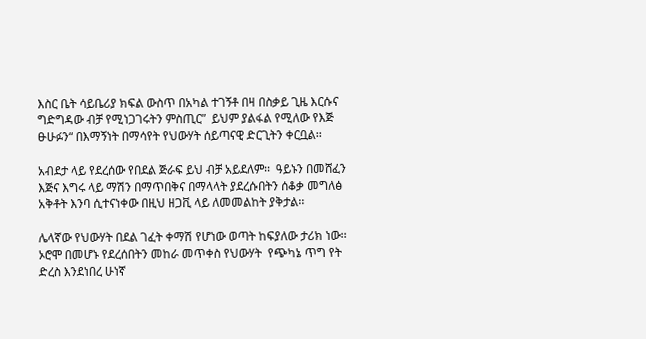እስር ቤት ሳይቤሪያ ክፍል ውስጥ በአካል ተገኝቶ በዛ በስቃይ ጊዜ እርሱና ግድግዳው ብቻ የሚነጋገሩትን ምስጢር”  ይህም ያልፋል የሚለው የእጅ ፁሁፉን“ በእማኝነት በማሳየት የህውሃት ሰይጣናዊ ድርጊትን ቀርቧል፡፡

አብደታ ላይ የደረሰው የበደል ጅራፍ ይህ ብቻ አይደለም፡፡  ዓይኑን በመሸፈን እጅና እግሩ ላይ ማሽን በማጥበቅና በማላላት ያደረሱበትን ሰቆቃ መግለፅ አቅቶት እንባ ሲተናነቀው በዚህ ዘጋቪ ላይ ለመመልከት ያቅታል፡፡

ሌላኛው የህውሃት በደል ገፈት ቀማሽ የሆነው ወጣት ከፍያለው ታሪክ ነው፡፡ ኦሮሞ በመሆኑ የደረሰበትን መከራ መጥቀስ የህውሃት  የጭካኔ ጥግ የት ድረስ እንደነበረ ሁነኛ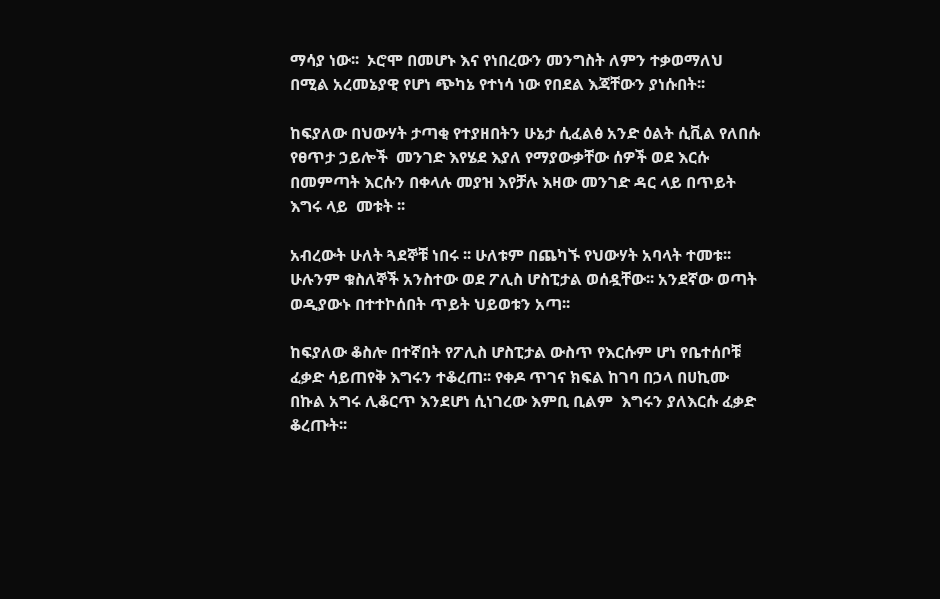ማሳያ ነው፡፡  ኦሮሞ በመሆኑ እና የነበረውን መንግስት ለምን ተቃወማለህ በሚል አረመኔያዊ የሆነ ጭካኔ የተነሳ ነው የበደል እጃቸውን ያነሱበት፡፡

ከፍያለው በህውሃት ታጣቂ የተያዘበትን ሁኔታ ሲፈልፅ አንድ ዕልት ሲቪል የለበሱ የፀጥታ ኃይሎች  መንገድ እየሄደ እያለ የማያውቃቸው ሰዎች ወደ እርሱ በመምጣት እርሱን በቀላሉ መያዝ እየቻሉ እዛው መንገድ ዳር ላይ በጥይት እግሩ ላይ  መቱት ፡፡

አብረውት ሁለት ጓደኞቹ ነበሩ ፡፡ ሁለቱም በጨካኙ የህውሃት አባላት ተመቱ፡፡ ሁሉንም ቁስለኞች አንስተው ወደ ፖሊስ ሆስፒታል ወሰዷቸው፡፡ አንደኛው ወጣት ወዲያውኑ በተተኮሰበት ጥይት ህይወቱን አጣ፡፡

ከፍያለው ቆስሎ በተኛበት የፖሊስ ሆስፒታል ውስጥ የእርሱም ሆነ የቤተሰቦቹ ፈቃድ ሳይጠየቅ እግሩን ተቆረጠ፡፡ የቀዶ ጥገና ክፍል ከገባ በኃላ በሀኪሙ በኩል አግሩ ሊቆርጥ እንደሆነ ሲነገረው እምቢ ቢልም  እግሩን ያለእርሱ ፈቃድ ቆረጡት፡፡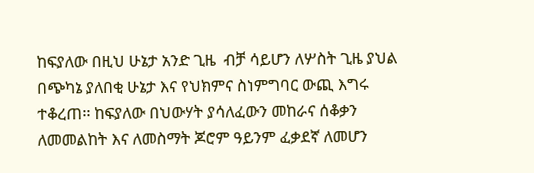ከፍያለው በዚህ ሁኔታ አንድ ጊዜ  ብቻ ሳይሆን ለሦስት ጊዜ ያህል በጭካኔ ያለበቂ ሁኔታ እና የህክምና ስነምግባር ውጪ እግሩ ተቆረጠ፡፡ ከፍያለው በህውሃት ያሳለፈውን መከራና ሰቆቃን ለመመልከት እና ለመስማት ጆሮም ዓይንም ፈቃደኛ ለመሆን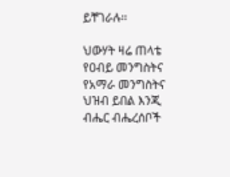ይቸገራሉ፡፡

ህውሃት ዛሬ ጠላቴ የዐብይ መንግስትና የአማራ መንግስትና ህዝብ ይበል እንጂ ብሔር ብሔረሰቦች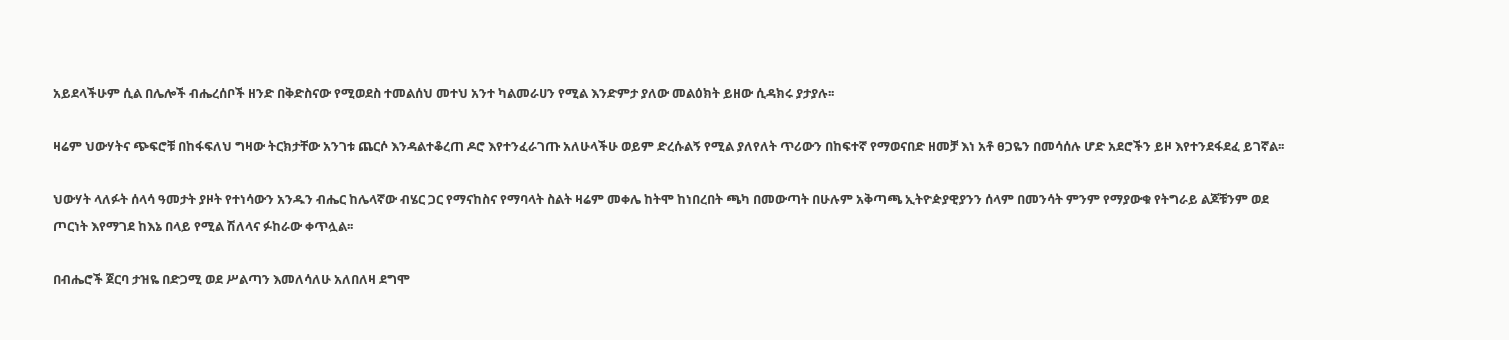አይደላችሁም ሲል በሌሎች ብሔረሰቦች ዘንድ በቅድስናው የሚወደስ ተመልሰህ መተህ አንተ ካልመራሀን የሚል እንድምታ ያለው መልዕክት ይዘው ሲዳክሩ ያታያሉ፡፡

ዛሬም ህውሃትና ጭፍሮቹ በከፋፍለህ ግዛው ትርክታቸው አንገቱ ጨርሶ እንዳልተቆረጠ ዶሮ እየተንፈራገጡ አለሁላችሁ ወይም ድረሱልኝ የሚል ያለየለት ጥሪውን በከፍተኛ የማወናበድ ዘመቻ እነ አቶ ፀጋዬን በመሳሰሉ ሆድ አደሮችን ይዞ እየተንደፋደፈ ይገኛል፡፡

ህውሃት ላለፉት ሰላሳ ዓመታት ያዞት የተነሳውን አንዱን ብሔር ከሌላኛው ብሄር ጋር የማናከስና የማባላት ስልት ዛሬም መቀሌ ከትሞ ከነበረበት ጫካ በመውጣት በሁሉም አቅጣጫ ኢትዮዽያዊያንን ሰላም በመንሳት ምንም የማያውቁ የትግራይ ልጆቹንም ወደ ጦርነት እየማገደ ከእኔ በላይ የሚል ሽለላና ፉከራው ቀጥሏል፡፡

በብሔሮች ጀርባ ታዝዬ በድጋሚ ወደ ሥልጣን እመለሳለሁ አለበለዛ ደግሞ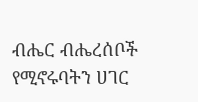ብሔር ብሔረሰቦች የሚኖሩባትን ሀገር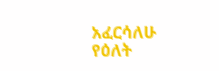አፈርሳለሁ የዕለት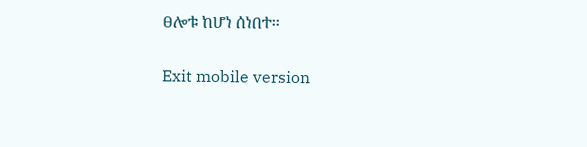ፀሎቱ ከሆነ ሰነበተ፡፡

Exit mobile version